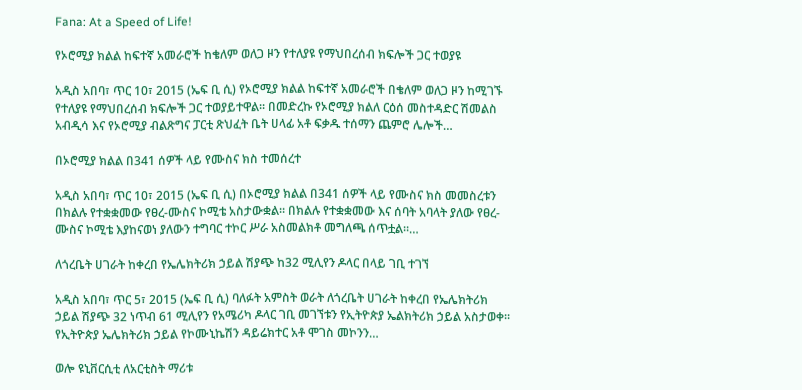Fana: At a Speed of Life!

የኦሮሚያ ክልል ከፍተኛ አመራሮች ከቄለም ወለጋ ዞን የተለያዩ የማህበረሰብ ክፍሎች ጋር ተወያዩ

አዲስ አበባ፣ ጥር 10፣ 2015 (ኤፍ ቢ ሲ) የኦሮሚያ ክልል ከፍተኛ አመራሮች በቄለም ወለጋ ዞን ከሚገኙ የተለያዩ የማህበረሰብ ክፍሎች ጋር ተወያይተዋል፡፡ በመድረኩ የኦሮሚያ ክልለ ርዕሰ መስተዳድር ሽመልስ አብዲሳ እና የኦሮሚያ ብልጽግና ፓርቲ ጽህፈት ቤት ሀላፊ አቶ ፍቃዱ ተሰማን ጨምሮ ሌሎች…

በኦሮሚያ ክልል በ341 ሰዎች ላይ የሙስና ክስ ተመሰረተ

አዲስ አበባ፣ ጥር 10፣ 2015 (ኤፍ ቢ ሲ) በኦሮሚያ ክልል በ341 ሰዎች ላይ የሙስና ክስ መመስረቱን በክልሉ የተቋቋመው የፀረ-ሙስና ኮሚቴ አስታውቋል። በክልሉ የተቋቋመው እና ሰባት አባላት ያለው የፀረ-ሙስና ኮሚቴ እያከናወነ ያለውን ተግባር ተኮር ሥራ አስመልክቶ መግለጫ ሰጥቷል።…

ለጎረቤት ሀገራት ከቀረበ የኤሌክትሪክ ኃይል ሽያጭ ከ32 ሚሊየን ዶላር በላይ ገቢ ተገኘ

አዲስ አበባ፣ ጥር 5፣ 2015 (ኤፍ ቢ ሲ) ባለፉት አምስት ወራት ለጎረቤት ሀገራት ከቀረበ የኤሌክትሪክ ኃይል ሽያጭ 32 ነጥብ 61 ሚሊየን የአሜሪካ ዶላር ገቢ መገኘቱን የኢትዮጵያ ኤልክትሪክ ኃይል አስታወቀ፡፡ የኢትዮጵያ ኤሌክትሪክ ኃይል የኮሙኒኬሽን ዳይሬክተር አቶ ሞገስ መኮንን…

ወሎ ዩኒቨርሲቲ ለአርቲስት ማሪቱ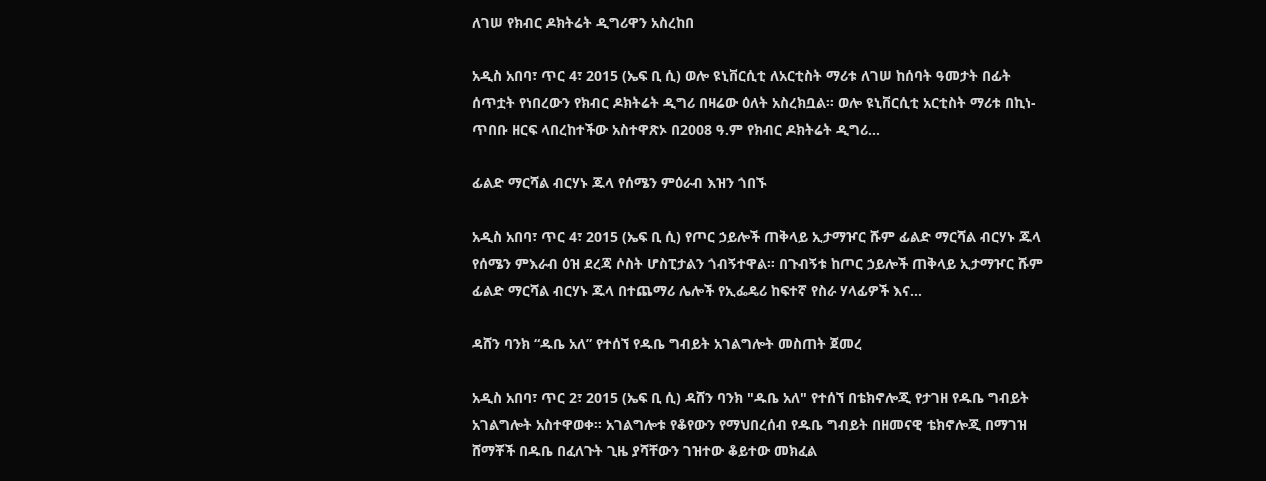ለገሠ የክብር ዶክትሬት ዲግሪዋን አስረከበ

አዲስ አበባ፣ ጥር 4፣ 2015 (ኤፍ ቢ ሲ) ወሎ ዩኒቨርሲቲ ለአርቲስት ማሪቱ ለገሠ ከሰባት ዓመታት በፊት ሰጥቷት የነበረውን የክብር ዶክትሬት ዲግሪ በዛሬው ዕለት አስረክቧል። ወሎ ዩኒቨርሲቲ አርቲስት ማሪቱ በኪነ-ጥበቡ ዘርፍ ላበረከተችው አስተዋጽኦ በ2008 ዓ.ም የክብር ዶክትሬት ዲግሪ…

ፊልድ ማርሻል ብርሃኑ ጁላ የሰሜን ምዕራብ እዝን ጎበኙ

አዲስ አበባ፣ ጥር 4፣ 2015 (ኤፍ ቢ ሲ) የጦር ኃይሎች ጠቅላይ ኢታማዦር ሹም ፊልድ ማርሻል ብርሃኑ ጁላ የሰሜን ምእራብ ዕዝ ደረጃ ሶስት ሆስፒታልን ጎብኝተዋል፡፡ በጉብኝቱ ከጦር ኃይሎች ጠቅላይ ኢታማዦር ሹም ፊልድ ማርሻል ብርሃኑ ጁላ በተጨማሪ ሌሎች የኢፌዴሪ ከፍተኛ የስራ ሃላፊዎች እና…

ዳሸን ባንክ “ዱቤ አለ” የተሰኘ የዱቤ ግብይት አገልግሎት መስጠት ጀመረ

አዲስ አበባ፣ ጥር 2፣ 2015 (ኤፍ ቢ ሲ) ዳሸን ባንክ "ዱቤ አለ" የተሰኘ በቴክኖሎጂ የታገዘ የዱቤ ግብይት አገልግሎት አስተዋወቀ፡፡ አገልግሎቱ የቆየውን የማህበረሰብ የዱቤ ግብይት በዘመናዊ ቴክኖሎጂ በማገዝ ሸማቾች በዱቤ በፈለጉት ጊዜ ያሻቸውን ገዝተው ቆይተው መክፈል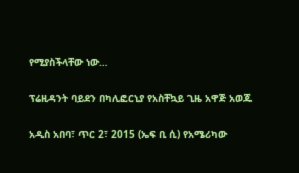የሚያስችላቸው ነው…

ፕሬዚዳንት ባይደን በካሊፎርኒያ የአስቸኳይ ጊዜ አዋጅ አወጁ

አዲስ አበባ፣ ጥር 2፣ 2015 (ኤፍ ቢ ሲ) የአሜሪካው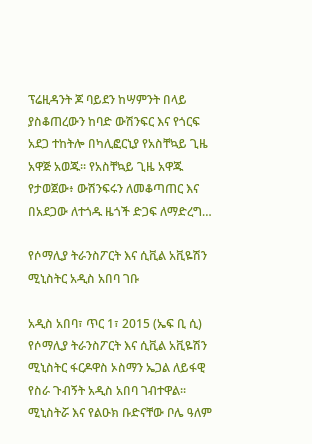ፕሬዚዳንት ጆ ባይደን ከሣምንት በላይ ያስቆጠረውን ከባድ ውሽንፍር እና የጎርፍ አደጋ ተከትሎ በካሊፎርኒያ የአስቸኳይ ጊዜ አዋጅ አወጁ፡፡ የአስቸኳይ ጊዜ አዋጁ የታወጀው፥ ውሽንፍሩን ለመቆጣጠር እና በአደጋው ለተጎዱ ዜጎች ድጋፍ ለማድረግ…

የሶማሊያ ትራንስፖርት እና ሲቪል አቪዬሽን ሚኒስትር አዲስ አበባ ገቡ

አዲስ አበባ፣ ጥር 1፣ 2015 (ኤፍ ቢ ሲ) የሶማሊያ ትራንስፖርት እና ሲቪል አቪዬሽን ሚኒስትር ፋርዶዋስ ኦስማን ኤጋል ለይፋዊ የስራ ጉብኝት አዲስ አበባ ገብተዋል፡፡ ሚኒስትሯ እና የልዑክ ቡድናቸው ቦሌ ዓለም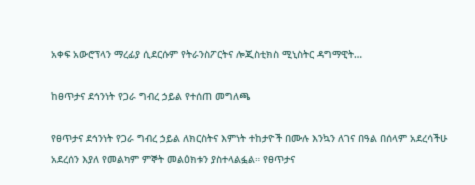አቀፍ አውሮፕላን ማረፊያ ሲደርሱም የትራንስፖርትና ሎጂስቲክስ ሚኒስትር ዳግማዊት…

ከፀጥታና ደኅንነት የጋራ ግብረ ኃይል የተሰጠ መግለጫ

የፀጥታና ደኅንነት የጋራ ግብረ ኃይል ለክርስትና እምነት ተከታዮች በሙሉ እንኳን ለገና በዓል በሰላም አደረሳችሁ አደረሰን እያለ የመልካም ምኞት መልዕክቱን ያስተላልፏል። የፀጥታና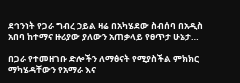ደኅንነት የጋራ ግብረ ኃይል ዛሬ በአካሄደው ስብሰባ በአዲስ አበባ ከተማና ዙሪያው ያለውን አጠቃላይ የፀጥታ ሁኔታ…

በጋራ የተመዘገቡ ድሎችን ለማፅናት የሚያስችል ምክክር ማካሄዳቸውን የአማራ እና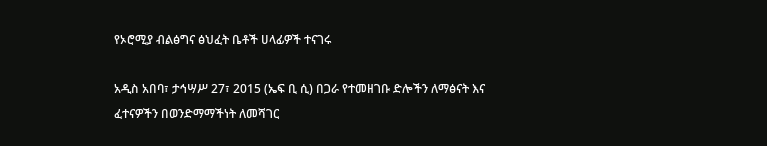የኦሮሚያ ብልፅግና ፅህፈት ቤቶች ሀላፊዎች ተናገሩ

አዲስ አበባ፣ ታኅሣሥ 27፣ 2015 (ኤፍ ቢ ሲ) በጋራ የተመዘገቡ ድሎችን ለማፅናት እና ፈተናዎችን በወንድማማችነት ለመሻገር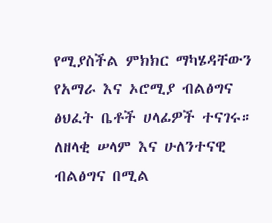የሚያስችል ምክክር ማካሄዳቸውን የአማራ እና ኦሮሚያ ብልፅግና ፅህፈት ቤቶች ሀላፊዎች ተናገሩ። ለዘላቂ ሠላም እና ሁለንተናዊ ብልፅግና በሚል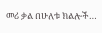መሪ ቃል በሁለቱ ክልሎች…